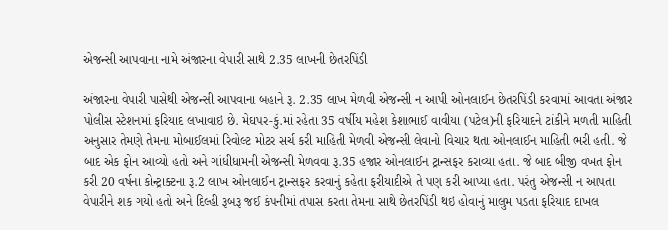એજન્સી આપવાના નામે અંજારના વેપારી સાથે 2.35 લાખની છેતરપિંડી

અંજારના વેપારી પાસેથી એજન્સી આપવાના બહાને રૂ. 2.35 લાખ મેળવી એજન્સી ન આપી ઓનલાઈન છેતરપિંડી કરવામાં આવતા અંજાર પોલીસ સ્ટેશનમાં ફરિયાદ લખાવાઇ છે. મેઘપર-કું.માં રહેતા 35 વર્ષીય મહેશ કેશાભાઈ વાવીયા (પટેલ)ની ફરિયાદને ટાંકીને મળતી માહિતી અનુસાર તેમણે તેમના મોબાઈલમાં રિવોલ્ટ મોટર સર્ચ કરી માહિતી મેળવી એજન્સી લેવાનો વિચાર થતા ઓનલાઈન માહિતી ભરી હતી. જે બાદ એક ફોન આવ્યો હતો અને ગાંધીધામની એજન્સી મેળવવા રૂ.35 હજાર ઓનલાઈન ટ્રાન્સફર કરાવ્યા હતા. જે બાદ બીજી વખત ફોન કરી 20 વર્ષના કોન્ટ્રાક્ટના રૂ.2 લાખ ઓનલાઈન ટ્રાન્સફર કરવાનું કહેતા ફરીયાદીએ તે પણ કરી આપ્યા હતા. પરંતુ એજન્સી ન આપતા વેપારીને શક ગયો હતો અને દિલ્હી રૂબરૂ જઈ કંપનીમાં તપાસ કરતા તેમના સાથે છેતરપિંડી થઇ હોવાનું માલુમ પડતા ફરિયાદ દાખલ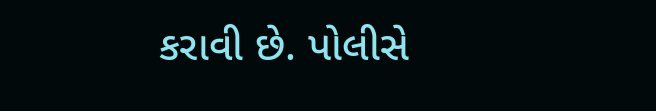કરાવી છે. પોલીસે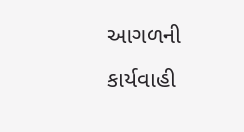આગળની કાર્યવાહી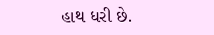હાથ ધરી છે.